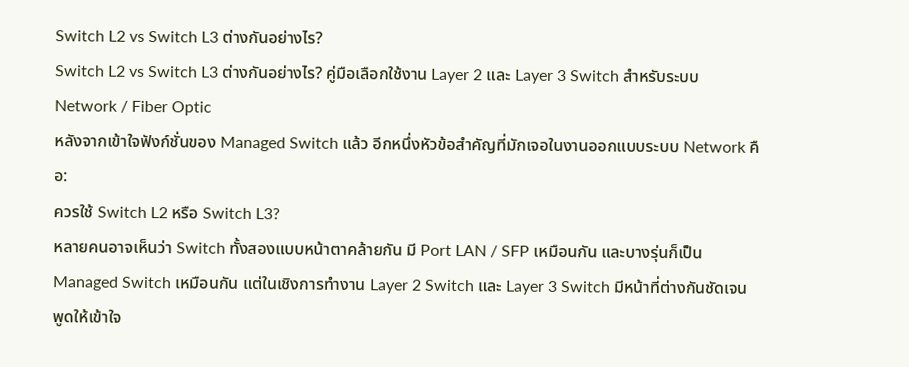Switch L2 vs Switch L3 ต่างกันอย่างไร?
Switch L2 vs Switch L3 ต่างกันอย่างไร? คู่มือเลือกใช้งาน Layer 2 และ Layer 3 Switch สำหรับระบบ Network / Fiber Optic
หลังจากเข้าใจฟังก์ชั่นของ Managed Switch แล้ว อีกหนึ่งหัวข้อสำคัญที่มักเจอในงานออกแบบระบบ Network คือ:
ควรใช้ Switch L2 หรือ Switch L3?
หลายคนอาจเห็นว่า Switch ทั้งสองแบบหน้าตาคล้ายกัน มี Port LAN / SFP เหมือนกัน และบางรุ่นก็เป็น Managed Switch เหมือนกัน แต่ในเชิงการทำงาน Layer 2 Switch และ Layer 3 Switch มีหน้าที่ต่างกันชัดเจน
พูดให้เข้าใจ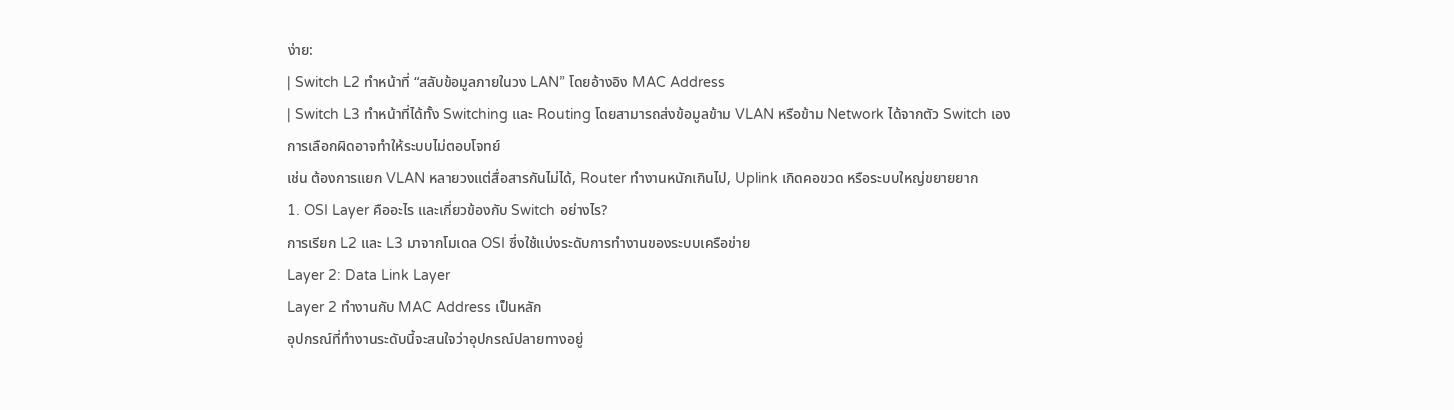ง่าย:
| Switch L2 ทำหน้าที่ “สลับข้อมูลภายในวง LAN” โดยอ้างอิง MAC Address
| Switch L3 ทำหน้าที่ได้ทั้ง Switching และ Routing โดยสามารถส่งข้อมูลข้าม VLAN หรือข้าม Network ได้จากตัว Switch เอง
การเลือกผิดอาจทำให้ระบบไม่ตอบโจทย์
เช่น ต้องการแยก VLAN หลายวงแต่สื่อสารกันไม่ได้, Router ทำงานหนักเกินไป, Uplink เกิดคอขวด หรือระบบใหญ่ขยายยาก
1. OSI Layer คืออะไร และเกี่ยวข้องกับ Switch อย่างไร?
การเรียก L2 และ L3 มาจากโมเดล OSI ซึ่งใช้แบ่งระดับการทำงานของระบบเครือข่าย
Layer 2: Data Link Layer
Layer 2 ทำงานกับ MAC Address เป็นหลัก
อุปกรณ์ที่ทำงานระดับนี้จะสนใจว่าอุปกรณ์ปลายทางอยู่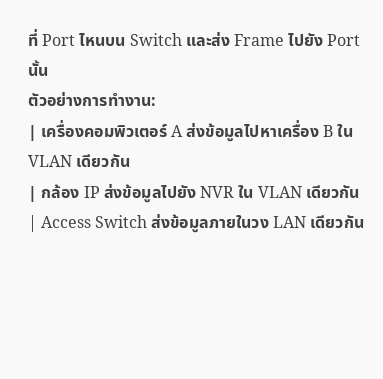ที่ Port ไหนบน Switch และส่ง Frame ไปยัง Port นั้น
ตัวอย่างการทำงาน:
| เครื่องคอมพิวเตอร์ A ส่งข้อมูลไปหาเครื่อง B ใน VLAN เดียวกัน
| กล้อง IP ส่งข้อมูลไปยัง NVR ใน VLAN เดียวกัน
| Access Switch ส่งข้อมูลภายในวง LAN เดียวกัน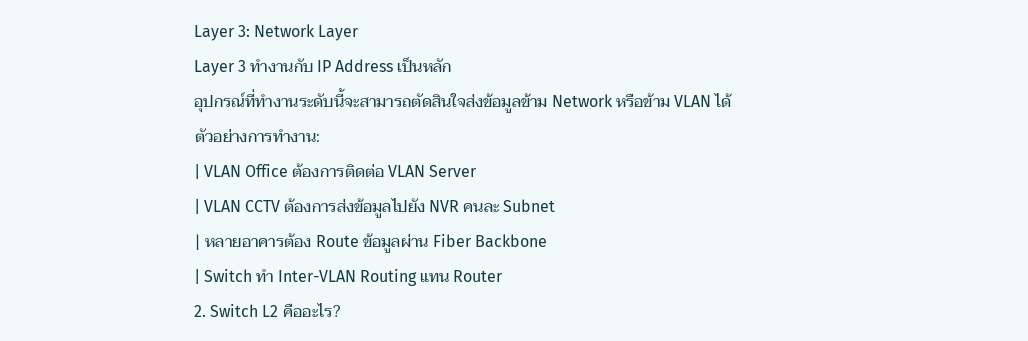Layer 3: Network Layer
Layer 3 ทำงานกับ IP Address เป็นหลัก
อุปกรณ์ที่ทำงานระดับนี้จะสามารถตัดสินใจส่งข้อมูลข้าม Network หรือข้าม VLAN ได้
ตัวอย่างการทำงาน:
| VLAN Office ต้องการติดต่อ VLAN Server
| VLAN CCTV ต้องการส่งข้อมูลไปยัง NVR คนละ Subnet
| หลายอาคารต้อง Route ข้อมูลผ่าน Fiber Backbone
| Switch ทำ Inter-VLAN Routing แทน Router
2. Switch L2 คืออะไร?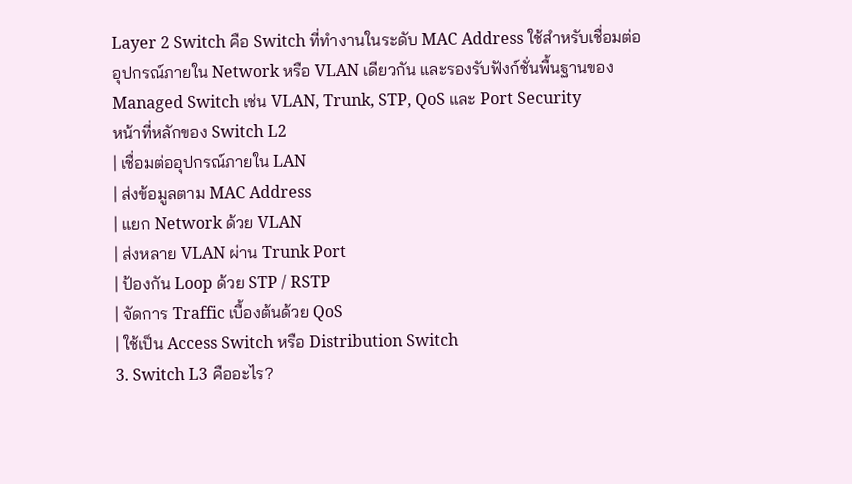Layer 2 Switch คือ Switch ที่ทำงานในระดับ MAC Address ใช้สำหรับเชื่อมต่ออุปกรณ์ภายใน Network หรือ VLAN เดียวกัน และรองรับฟังก์ชั่นพื้นฐานของ Managed Switch เช่น VLAN, Trunk, STP, QoS และ Port Security
หน้าที่หลักของ Switch L2
| เชื่อมต่ออุปกรณ์ภายใน LAN
| ส่งข้อมูลตาม MAC Address
| แยก Network ด้วย VLAN
| ส่งหลาย VLAN ผ่าน Trunk Port
| ป้องกัน Loop ด้วย STP / RSTP
| จัดการ Traffic เบื้องต้นด้วย QoS
| ใช้เป็น Access Switch หรือ Distribution Switch
3. Switch L3 คืออะไร?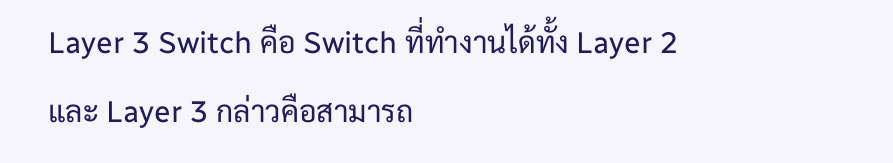Layer 3 Switch คือ Switch ที่ทำงานได้ทั้ง Layer 2 และ Layer 3 กล่าวคือสามารถ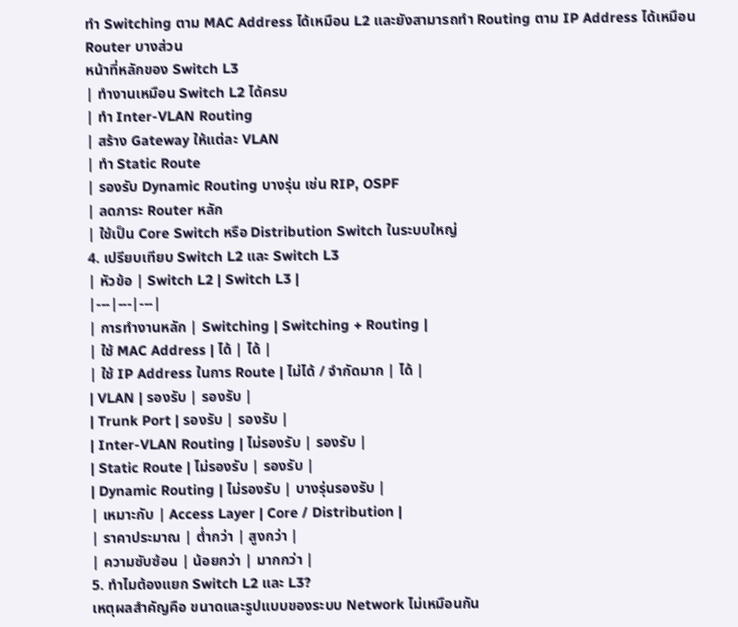ทำ Switching ตาม MAC Address ได้เหมือน L2 และยังสามารถทำ Routing ตาม IP Address ได้เหมือน Router บางส่วน
หน้าที่หลักของ Switch L3
| ทำงานเหมือน Switch L2 ได้ครบ
| ทำ Inter-VLAN Routing
| สร้าง Gateway ให้แต่ละ VLAN
| ทำ Static Route
| รองรับ Dynamic Routing บางรุ่น เช่น RIP, OSPF
| ลดภาระ Router หลัก
| ใช้เป็น Core Switch หรือ Distribution Switch ในระบบใหญ่
4. เปรียบเทียบ Switch L2 และ Switch L3
| หัวข้อ | Switch L2 | Switch L3 |
|---|---|---|
| การทำงานหลัก | Switching | Switching + Routing |
| ใช้ MAC Address | ได้ | ได้ |
| ใช้ IP Address ในการ Route | ไม่ได้ / จำกัดมาก | ได้ |
| VLAN | รองรับ | รองรับ |
| Trunk Port | รองรับ | รองรับ |
| Inter-VLAN Routing | ไม่รองรับ | รองรับ |
| Static Route | ไม่รองรับ | รองรับ |
| Dynamic Routing | ไม่รองรับ | บางรุ่นรองรับ |
| เหมาะกับ | Access Layer | Core / Distribution |
| ราคาประมาณ | ต่ำกว่า | สูงกว่า |
| ความซับซ้อน | น้อยกว่า | มากกว่า |
5. ทำไมต้องแยก Switch L2 และ L3?
เหตุผลสำคัญคือ ขนาดและรูปแบบของระบบ Network ไม่เหมือนกัน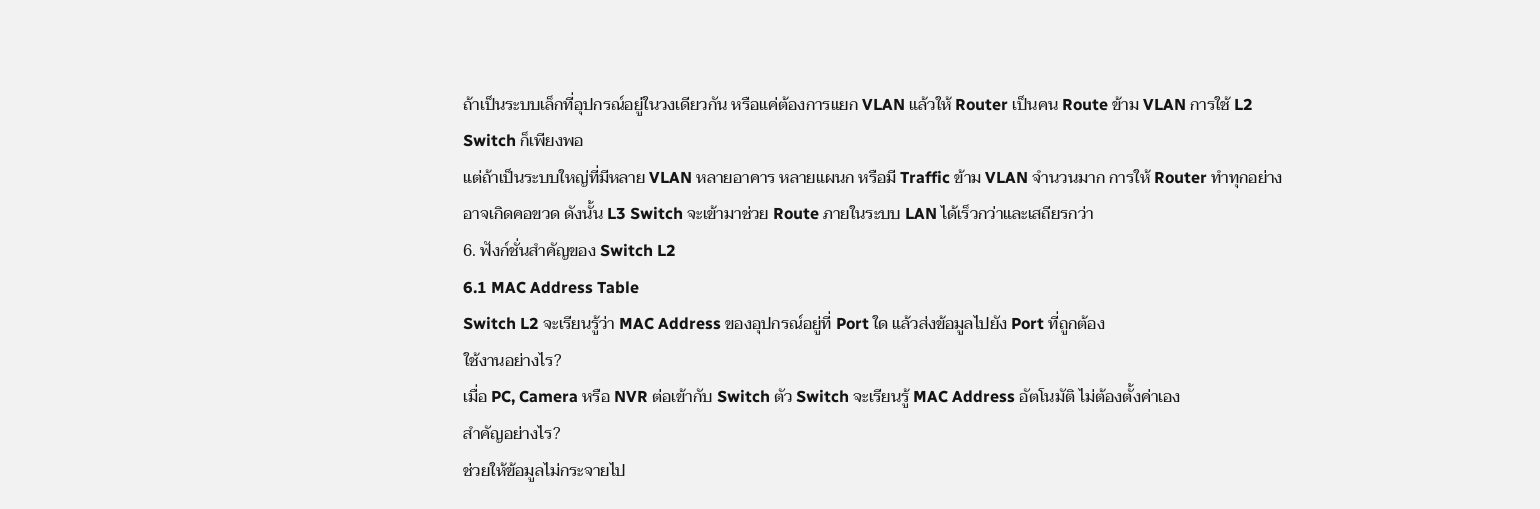ถ้าเป็นระบบเล็กที่อุปกรณ์อยู่ในวงเดียวกัน หรือแค่ต้องการแยก VLAN แล้วให้ Router เป็นคน Route ข้าม VLAN การใช้ L2 Switch ก็เพียงพอ
แต่ถ้าเป็นระบบใหญ่ที่มีหลาย VLAN หลายอาคาร หลายแผนก หรือมี Traffic ข้าม VLAN จำนวนมาก การให้ Router ทำทุกอย่างอาจเกิดคอขวด ดังนั้น L3 Switch จะเข้ามาช่วย Route ภายในระบบ LAN ได้เร็วกว่าและเสถียรกว่า
6. ฟังก์ชั่นสำคัญของ Switch L2
6.1 MAC Address Table
Switch L2 จะเรียนรู้ว่า MAC Address ของอุปกรณ์อยู่ที่ Port ใด แล้วส่งข้อมูลไปยัง Port ที่ถูกต้อง
ใช้งานอย่างไร?
เมื่อ PC, Camera หรือ NVR ต่อเข้ากับ Switch ตัว Switch จะเรียนรู้ MAC Address อัตโนมัติ ไม่ต้องตั้งค่าเอง
สำคัญอย่างไร?
ช่วยให้ข้อมูลไม่กระจายไป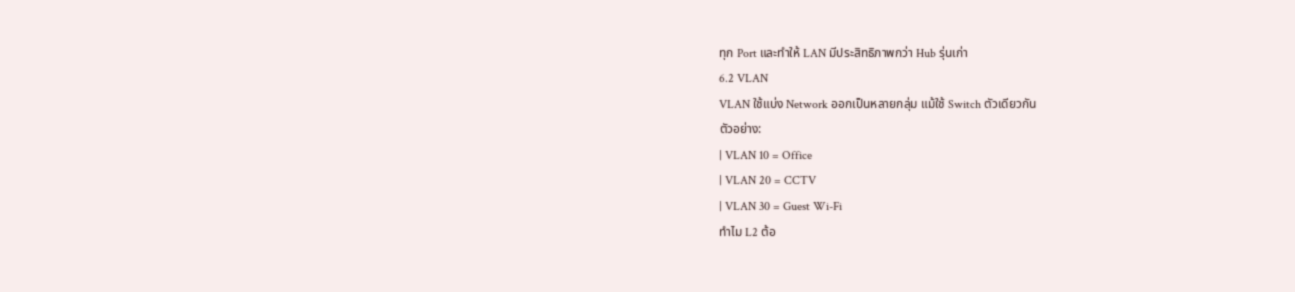ทุก Port และทำให้ LAN มีประสิทธิภาพกว่า Hub รุ่นเก่า
6.2 VLAN
VLAN ใช้แบ่ง Network ออกเป็นหลายกลุ่ม แม้ใช้ Switch ตัวเดียวกัน
ตัวอย่าง:
| VLAN 10 = Office
| VLAN 20 = CCTV
| VLAN 30 = Guest Wi-Fi
ทำไม L2 ต้อ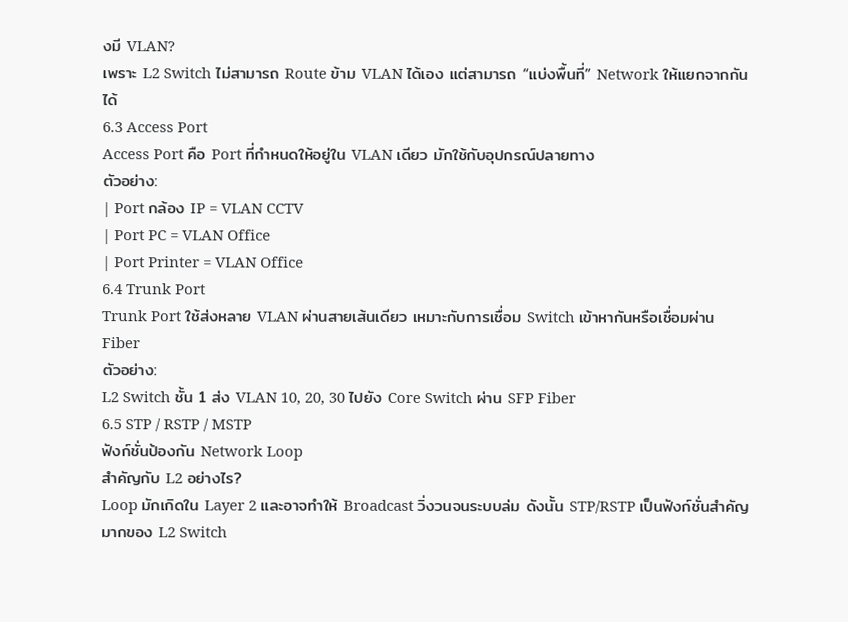งมี VLAN?
เพราะ L2 Switch ไม่สามารถ Route ข้าม VLAN ได้เอง แต่สามารถ “แบ่งพื้นที่” Network ให้แยกจากกันได้
6.3 Access Port
Access Port คือ Port ที่กำหนดให้อยู่ใน VLAN เดียว มักใช้กับอุปกรณ์ปลายทาง
ตัวอย่าง:
| Port กล้อง IP = VLAN CCTV
| Port PC = VLAN Office
| Port Printer = VLAN Office
6.4 Trunk Port
Trunk Port ใช้ส่งหลาย VLAN ผ่านสายเส้นเดียว เหมาะกับการเชื่อม Switch เข้าหากันหรือเชื่อมผ่าน Fiber
ตัวอย่าง:
L2 Switch ชั้น 1 ส่ง VLAN 10, 20, 30 ไปยัง Core Switch ผ่าน SFP Fiber
6.5 STP / RSTP / MSTP
ฟังก์ชั่นป้องกัน Network Loop
สำคัญกับ L2 อย่างไร?
Loop มักเกิดใน Layer 2 และอาจทำให้ Broadcast วิ่งวนจนระบบล่ม ดังนั้น STP/RSTP เป็นฟังก์ชั่นสำคัญมากของ L2 Switch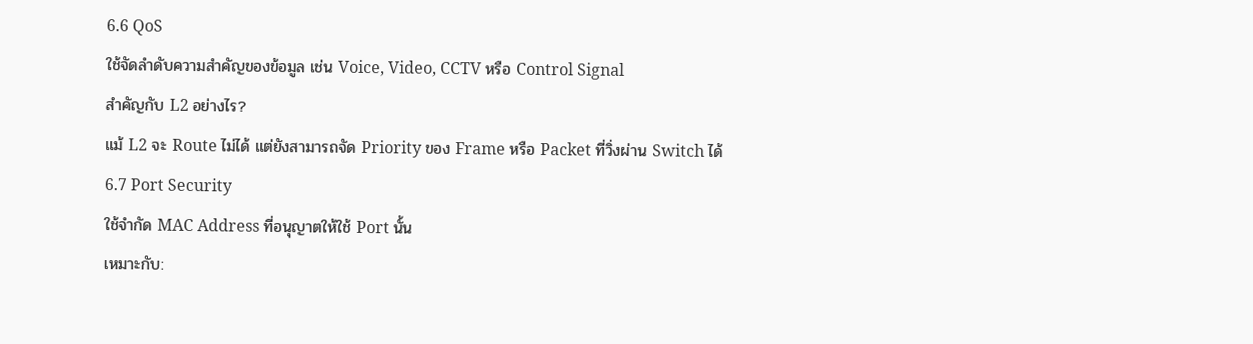6.6 QoS
ใช้จัดลำดับความสำคัญของข้อมูล เช่น Voice, Video, CCTV หรือ Control Signal
สำคัญกับ L2 อย่างไร?
แม้ L2 จะ Route ไม่ได้ แต่ยังสามารถจัด Priority ของ Frame หรือ Packet ที่วิ่งผ่าน Switch ได้
6.7 Port Security
ใช้จำกัด MAC Address ที่อนุญาตให้ใช้ Port นั้น
เหมาะกับ: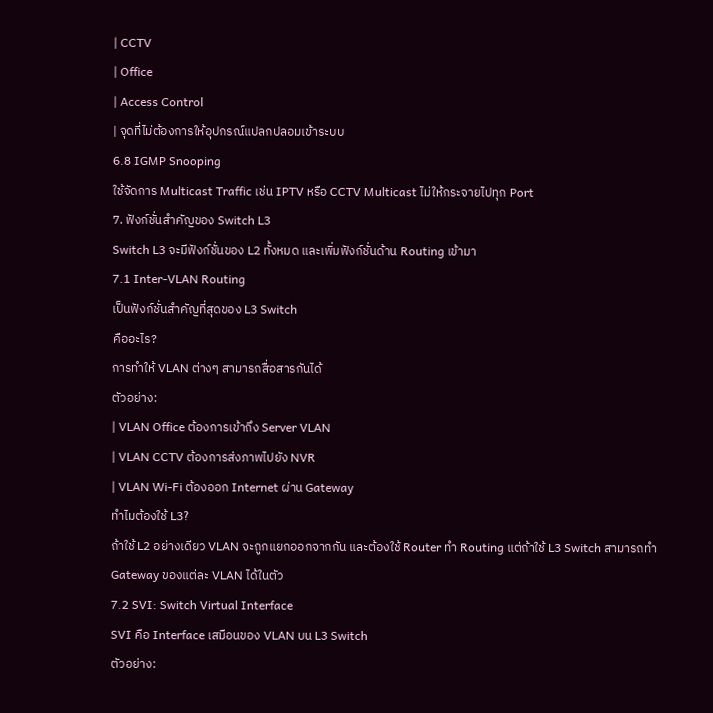| CCTV
| Office
| Access Control
| จุดที่ไม่ต้องการให้อุปกรณ์แปลกปลอมเข้าระบบ
6.8 IGMP Snooping
ใช้จัดการ Multicast Traffic เช่น IPTV หรือ CCTV Multicast ไม่ให้กระจายไปทุก Port
7. ฟังก์ชั่นสำคัญของ Switch L3
Switch L3 จะมีฟังก์ชั่นของ L2 ทั้งหมด และเพิ่มฟังก์ชั่นด้าน Routing เข้ามา
7.1 Inter-VLAN Routing
เป็นฟังก์ชั่นสำคัญที่สุดของ L3 Switch
คืออะไร?
การทำให้ VLAN ต่างๆ สามารถสื่อสารกันได้
ตัวอย่าง:
| VLAN Office ต้องการเข้าถึง Server VLAN
| VLAN CCTV ต้องการส่งภาพไปยัง NVR
| VLAN Wi-Fi ต้องออก Internet ผ่าน Gateway
ทำไมต้องใช้ L3?
ถ้าใช้ L2 อย่างเดียว VLAN จะถูกแยกออกจากกัน และต้องใช้ Router ทำ Routing แต่ถ้าใช้ L3 Switch สามารถทำ Gateway ของแต่ละ VLAN ได้ในตัว
7.2 SVI: Switch Virtual Interface
SVI คือ Interface เสมือนของ VLAN บน L3 Switch
ตัวอย่าง: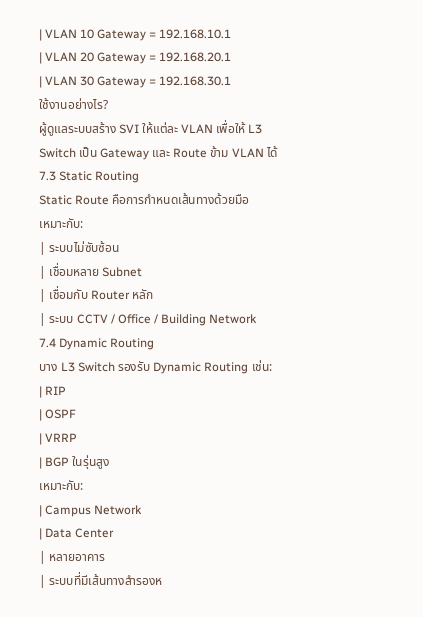| VLAN 10 Gateway = 192.168.10.1
| VLAN 20 Gateway = 192.168.20.1
| VLAN 30 Gateway = 192.168.30.1
ใช้งานอย่างไร?
ผู้ดูแลระบบสร้าง SVI ให้แต่ละ VLAN เพื่อให้ L3 Switch เป็น Gateway และ Route ข้าม VLAN ได้
7.3 Static Routing
Static Route คือการกำหนดเส้นทางด้วยมือ
เหมาะกับ:
| ระบบไม่ซับซ้อน
| เชื่อมหลาย Subnet
| เชื่อมกับ Router หลัก
| ระบบ CCTV / Office / Building Network
7.4 Dynamic Routing
บาง L3 Switch รองรับ Dynamic Routing เช่น:
| RIP
| OSPF
| VRRP
| BGP ในรุ่นสูง
เหมาะกับ:
| Campus Network
| Data Center
| หลายอาคาร
| ระบบที่มีเส้นทางสำรองห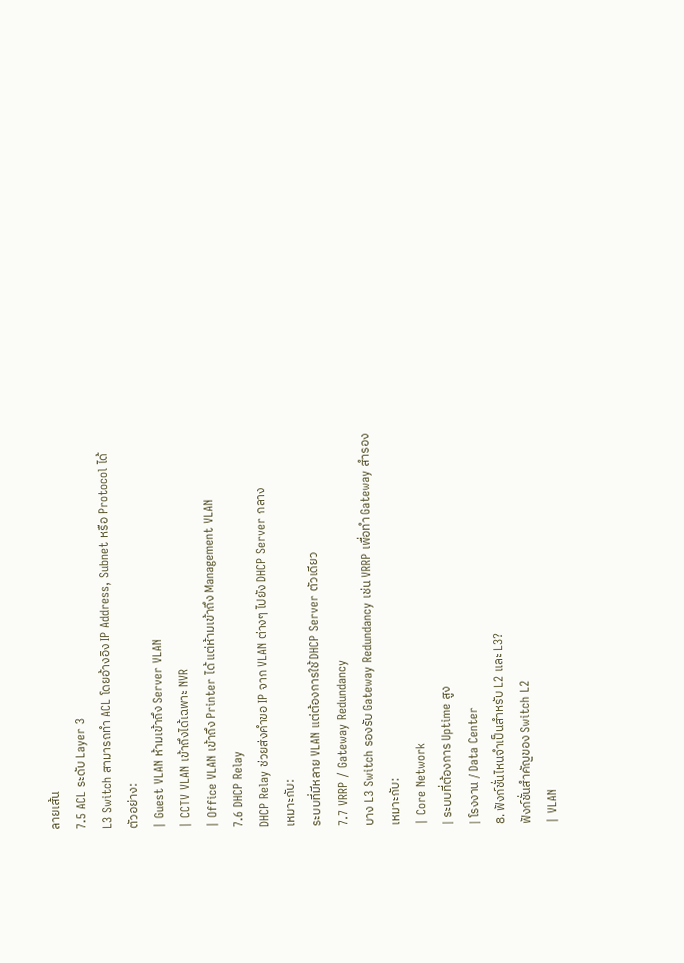ลายเส้น
7.5 ACL ระดับ Layer 3
L3 Switch สามารถทำ ACL โดยอ้างอิง IP Address, Subnet หรือ Protocol ได้
ตัวอย่าง:
| Guest VLAN ห้ามเข้าถึง Server VLAN
| CCTV VLAN เข้าถึงได้เฉพาะ NVR
| Office VLAN เข้าถึง Printer ได้ แต่ห้ามเข้าถึง Management VLAN
7.6 DHCP Relay
DHCP Relay ช่วยส่งคำขอ IP จาก VLAN ต่างๆ ไปยัง DHCP Server กลาง
เหมาะกับ:
ระบบที่มีหลาย VLAN แต่ต้องการใช้ DHCP Server ตัวเดียว
7.7 VRRP / Gateway Redundancy
บาง L3 Switch รองรับ Gateway Redundancy เช่น VRRP เพื่อทำ Gateway สำรอง
เหมาะกับ:
| Core Network
| ระบบที่ต้องการ Uptime สูง
| โรงงาน / Data Center
8. ฟังก์ชั่นไหนจำเป็นสำหรับ L2 และ L3?
ฟังก์ชั่นสำคัญของ Switch L2
| VLAN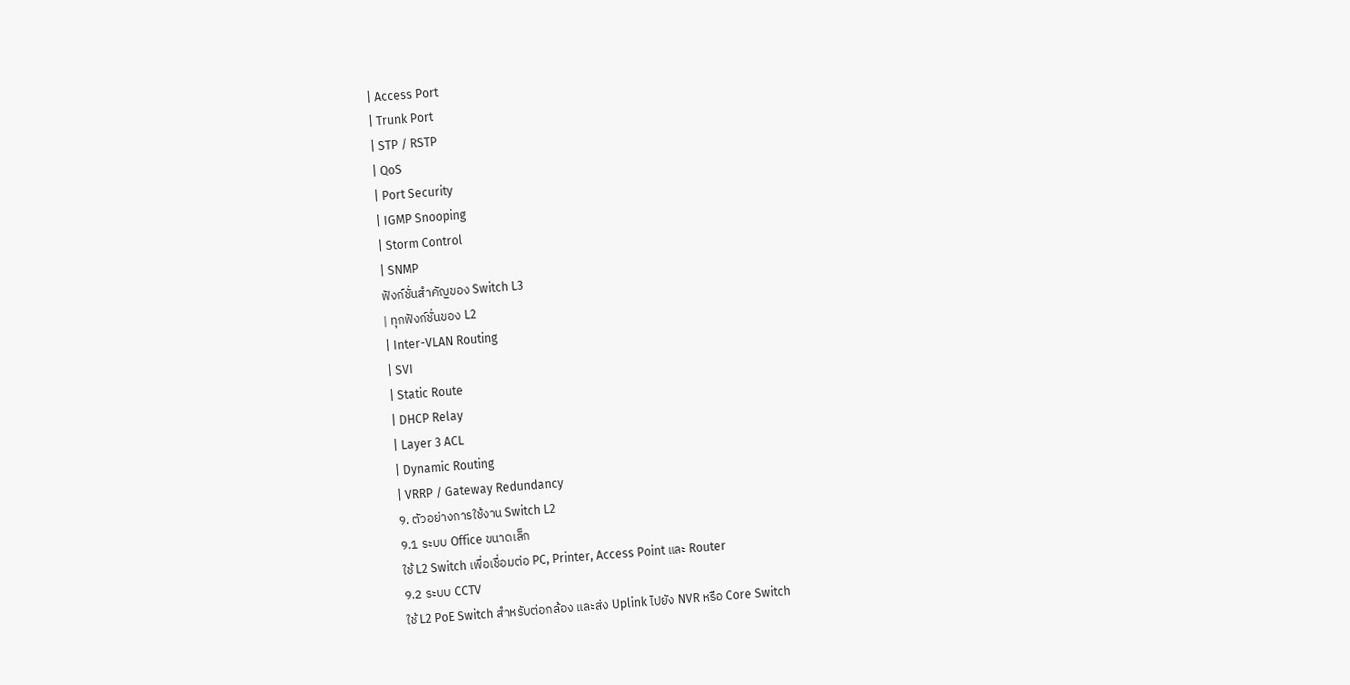| Access Port
| Trunk Port
| STP / RSTP
| QoS
| Port Security
| IGMP Snooping
| Storm Control
| SNMP
ฟังก์ชั่นสำคัญของ Switch L3
| ทุกฟังก์ชั่นของ L2
| Inter-VLAN Routing
| SVI
| Static Route
| DHCP Relay
| Layer 3 ACL
| Dynamic Routing
| VRRP / Gateway Redundancy
9. ตัวอย่างการใช้งาน Switch L2
9.1 ระบบ Office ขนาดเล็ก
ใช้ L2 Switch เพื่อเชื่อมต่อ PC, Printer, Access Point และ Router
9.2 ระบบ CCTV
ใช้ L2 PoE Switch สำหรับต่อกล้อง และส่ง Uplink ไปยัง NVR หรือ Core Switch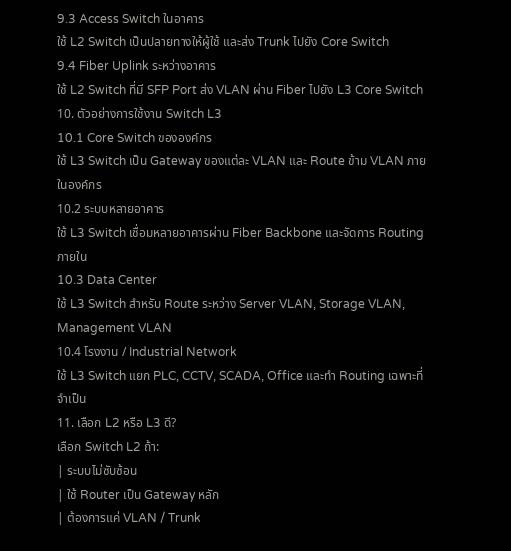9.3 Access Switch ในอาคาร
ใช้ L2 Switch เป็นปลายทางให้ผู้ใช้ และส่ง Trunk ไปยัง Core Switch
9.4 Fiber Uplink ระหว่างอาคาร
ใช้ L2 Switch ที่มี SFP Port ส่ง VLAN ผ่าน Fiber ไปยัง L3 Core Switch
10. ตัวอย่างการใช้งาน Switch L3
10.1 Core Switch ขององค์กร
ใช้ L3 Switch เป็น Gateway ของแต่ละ VLAN และ Route ข้าม VLAN ภายในองค์กร
10.2 ระบบหลายอาคาร
ใช้ L3 Switch เชื่อมหลายอาคารผ่าน Fiber Backbone และจัดการ Routing ภายใน
10.3 Data Center
ใช้ L3 Switch สำหรับ Route ระหว่าง Server VLAN, Storage VLAN, Management VLAN
10.4 โรงงาน / Industrial Network
ใช้ L3 Switch แยก PLC, CCTV, SCADA, Office และทำ Routing เฉพาะที่จำเป็น
11. เลือก L2 หรือ L3 ดี?
เลือก Switch L2 ถ้า:
| ระบบไม่ซับซ้อน
| ใช้ Router เป็น Gateway หลัก
| ต้องการแค่ VLAN / Trunk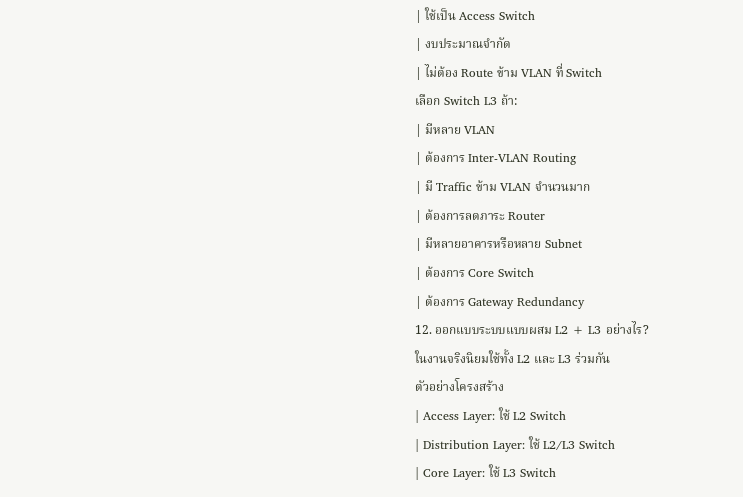| ใช้เป็น Access Switch
| งบประมาณจำกัด
| ไม่ต้อง Route ข้าม VLAN ที่ Switch
เลือก Switch L3 ถ้า:
| มีหลาย VLAN
| ต้องการ Inter-VLAN Routing
| มี Traffic ข้าม VLAN จำนวนมาก
| ต้องการลดภาระ Router
| มีหลายอาคารหรือหลาย Subnet
| ต้องการ Core Switch
| ต้องการ Gateway Redundancy
12. ออกแบบระบบแบบผสม L2 + L3 อย่างไร?
ในงานจริงนิยมใช้ทั้ง L2 และ L3 ร่วมกัน
ตัวอย่างโครงสร้าง
| Access Layer: ใช้ L2 Switch
| Distribution Layer: ใช้ L2/L3 Switch
| Core Layer: ใช้ L3 Switch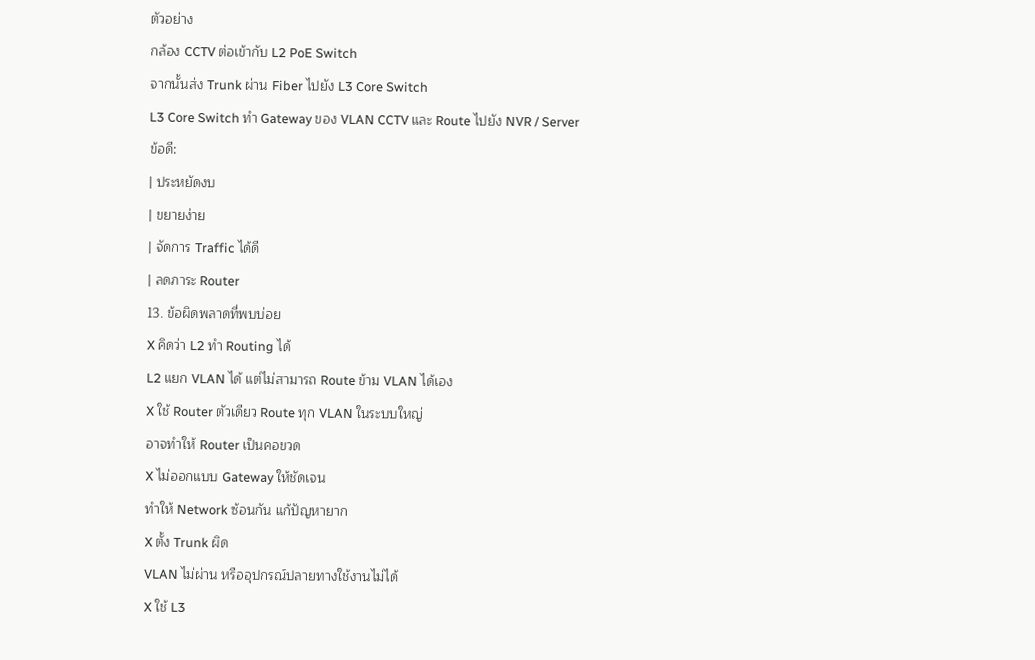ตัวอย่าง
กล้อง CCTV ต่อเข้ากับ L2 PoE Switch
จากนั้นส่ง Trunk ผ่าน Fiber ไปยัง L3 Core Switch
L3 Core Switch ทำ Gateway ของ VLAN CCTV และ Route ไปยัง NVR / Server
ข้อดี:
| ประหยัดงบ
| ขยายง่าย
| จัดการ Traffic ได้ดี
| ลดภาระ Router
13. ข้อผิดพลาดที่พบบ่อย
X คิดว่า L2 ทำ Routing ได้
L2 แยก VLAN ได้ แต่ไม่สามารถ Route ข้าม VLAN ได้เอง
X ใช้ Router ตัวเดียว Route ทุก VLAN ในระบบใหญ่
อาจทำให้ Router เป็นคอขวด
X ไม่ออกแบบ Gateway ให้ชัดเจน
ทำให้ Network ซ้อนกัน แก้ปัญหายาก
X ตั้ง Trunk ผิด
VLAN ไม่ผ่าน หรืออุปกรณ์ปลายทางใช้งานไม่ได้
X ใช้ L3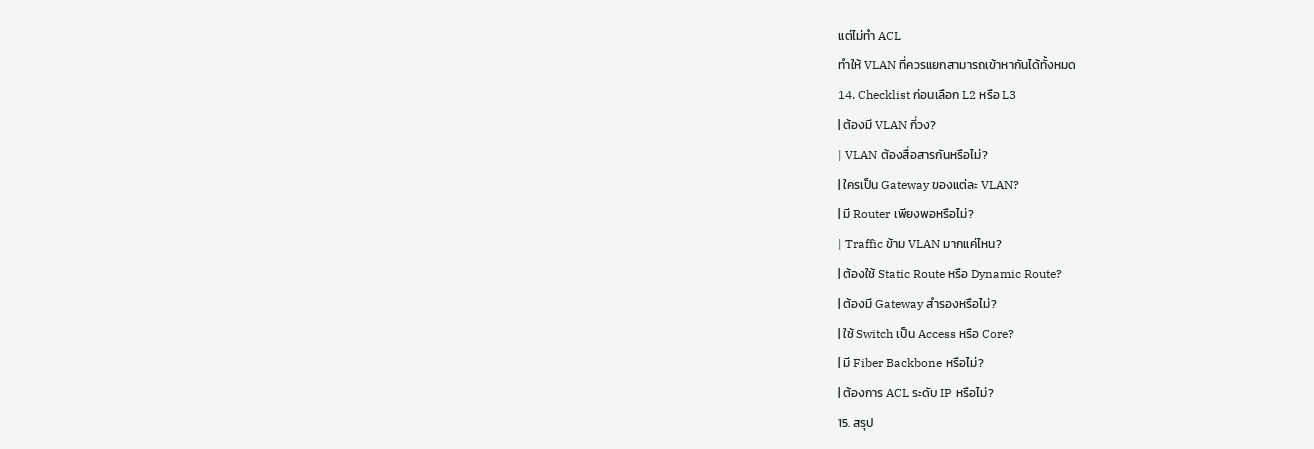แต่ไม่ทำ ACL
ทำให้ VLAN ที่ควรแยกสามารถเข้าหากันได้ทั้งหมด
14. Checklist ก่อนเลือก L2 หรือ L3
| ต้องมี VLAN กี่วง?
| VLAN ต้องสื่อสารกันหรือไม่?
| ใครเป็น Gateway ของแต่ละ VLAN?
| มี Router เพียงพอหรือไม่?
| Traffic ข้าม VLAN มากแค่ไหน?
| ต้องใช้ Static Route หรือ Dynamic Route?
| ต้องมี Gateway สำรองหรือไม่?
| ใช้ Switch เป็น Access หรือ Core?
| มี Fiber Backbone หรือไม่?
| ต้องการ ACL ระดับ IP หรือไม่?
15. สรุป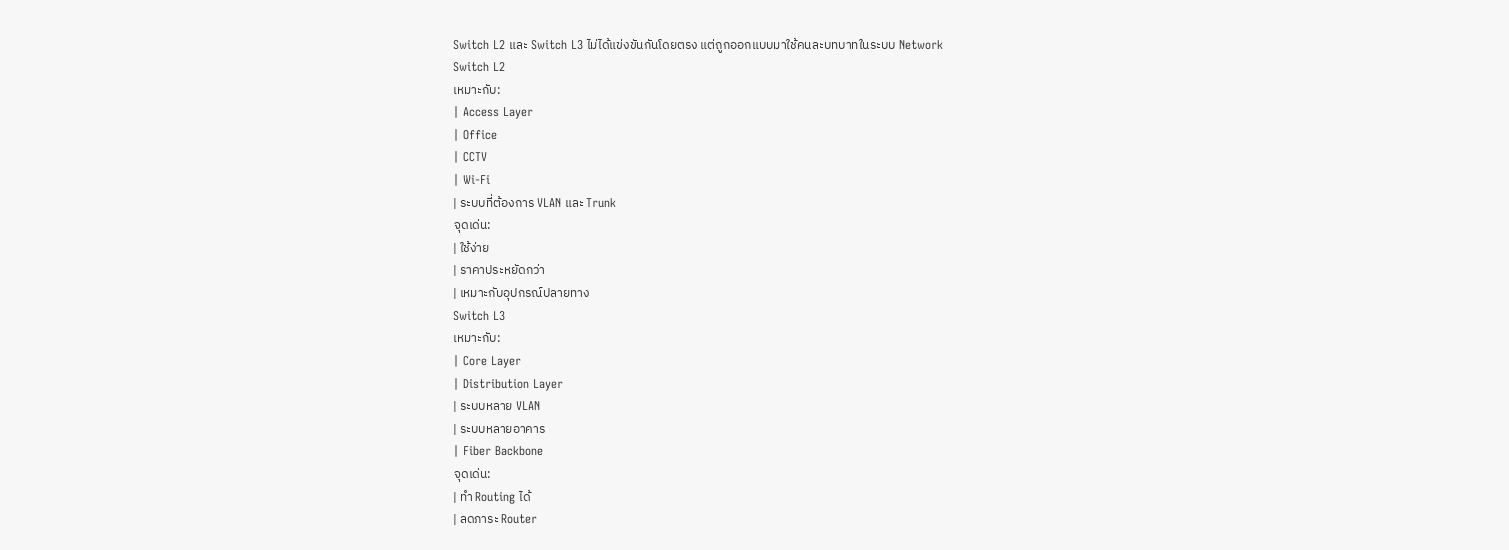Switch L2 และ Switch L3 ไม่ได้แข่งขันกันโดยตรง แต่ถูกออกแบบมาใช้คนละบทบาทในระบบ Network
Switch L2
เหมาะกับ:
| Access Layer
| Office
| CCTV
| Wi-Fi
| ระบบที่ต้องการ VLAN และ Trunk
จุดเด่น:
| ใช้ง่าย
| ราคาประหยัดกว่า
| เหมาะกับอุปกรณ์ปลายทาง
Switch L3
เหมาะกับ:
| Core Layer
| Distribution Layer
| ระบบหลาย VLAN
| ระบบหลายอาคาร
| Fiber Backbone
จุดเด่น:
| ทำ Routing ได้
| ลดภาระ Router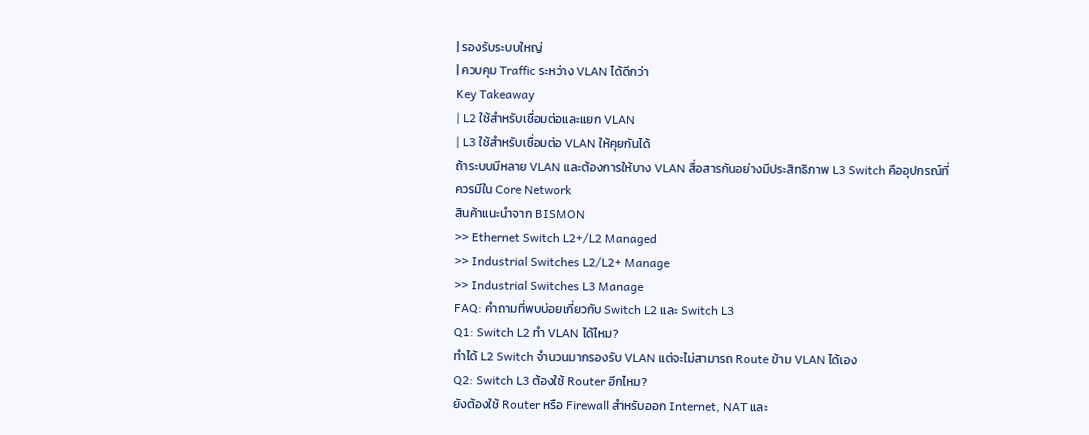| รองรับระบบใหญ่
| ควบคุม Traffic ระหว่าง VLAN ได้ดีกว่า
Key Takeaway
| L2 ใช้สำหรับเชื่อมต่อและแยก VLAN
| L3 ใช้สำหรับเชื่อมต่อ VLAN ให้คุยกันได้
ถ้าระบบมีหลาย VLAN และต้องการให้บาง VLAN สื่อสารกันอย่างมีประสิทธิภาพ L3 Switch คืออุปกรณ์ที่ควรมีใน Core Network
สินค้าแนะนำจาก BISMON
>> Ethernet Switch L2+/L2 Managed
>> Industrial Switches L2/L2+ Manage
>> Industrial Switches L3 Manage
FAQ: คำถามที่พบบ่อยเกี่ยวกับ Switch L2 และ Switch L3
Q1: Switch L2 ทำ VLAN ได้ไหม?
ทำได้ L2 Switch จำนวนมากรองรับ VLAN แต่จะไม่สามารถ Route ข้าม VLAN ได้เอง
Q2: Switch L3 ต้องใช้ Router อีกไหม?
ยังต้องใช้ Router หรือ Firewall สำหรับออก Internet, NAT และ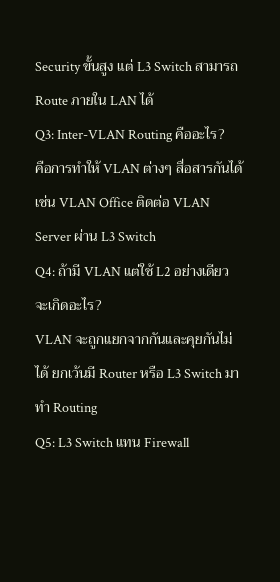Security ขั้นสูง แต่ L3 Switch สามารถ Route ภายใน LAN ได้
Q3: Inter-VLAN Routing คืออะไร?
คือการทำให้ VLAN ต่างๆ สื่อสารกันได้ เช่น VLAN Office ติดต่อ VLAN Server ผ่าน L3 Switch
Q4: ถ้ามี VLAN แต่ใช้ L2 อย่างเดียว จะเกิดอะไร?
VLAN จะถูกแยกจากกันและคุยกันไม่ได้ ยกเว้นมี Router หรือ L3 Switch มาทำ Routing
Q5: L3 Switch แทน Firewall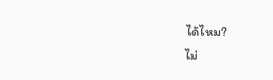ได้ไหม?
ไม่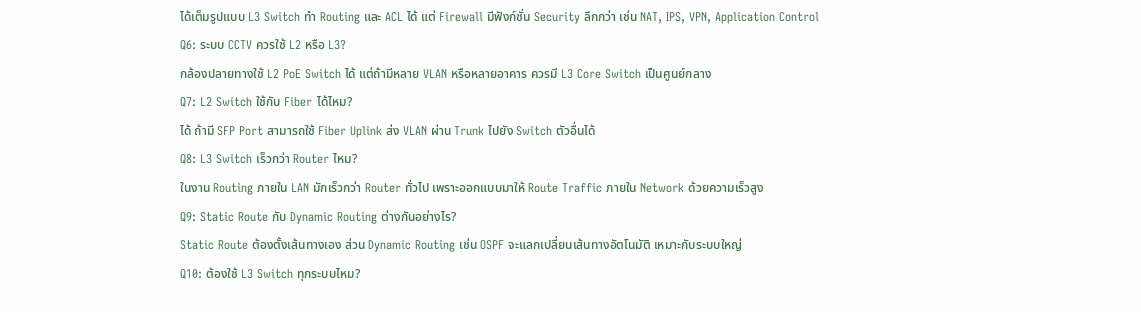ได้เต็มรูปแบบ L3 Switch ทำ Routing และ ACL ได้ แต่ Firewall มีฟังก์ชั่น Security ลึกกว่า เช่น NAT, IPS, VPN, Application Control
Q6: ระบบ CCTV ควรใช้ L2 หรือ L3?
กล้องปลายทางใช้ L2 PoE Switch ได้ แต่ถ้ามีหลาย VLAN หรือหลายอาคาร ควรมี L3 Core Switch เป็นศูนย์กลาง
Q7: L2 Switch ใช้กับ Fiber ได้ไหม?
ได้ ถ้ามี SFP Port สามารถใช้ Fiber Uplink ส่ง VLAN ผ่าน Trunk ไปยัง Switch ตัวอื่นได้
Q8: L3 Switch เร็วกว่า Router ไหม?
ในงาน Routing ภายใน LAN มักเร็วกว่า Router ทั่วไป เพราะออกแบบมาให้ Route Traffic ภายใน Network ด้วยความเร็วสูง
Q9: Static Route กับ Dynamic Routing ต่างกันอย่างไร?
Static Route ต้องตั้งเส้นทางเอง ส่วน Dynamic Routing เช่น OSPF จะแลกเปลี่ยนเส้นทางอัตโนมัติ เหมาะกับระบบใหญ่
Q10: ต้องใช้ L3 Switch ทุกระบบไหม?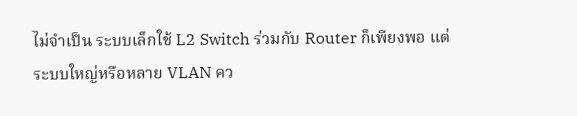ไม่จำเป็น ระบบเล็กใช้ L2 Switch ร่วมกับ Router ก็เพียงพอ แต่ระบบใหญ่หรือหลาย VLAN คว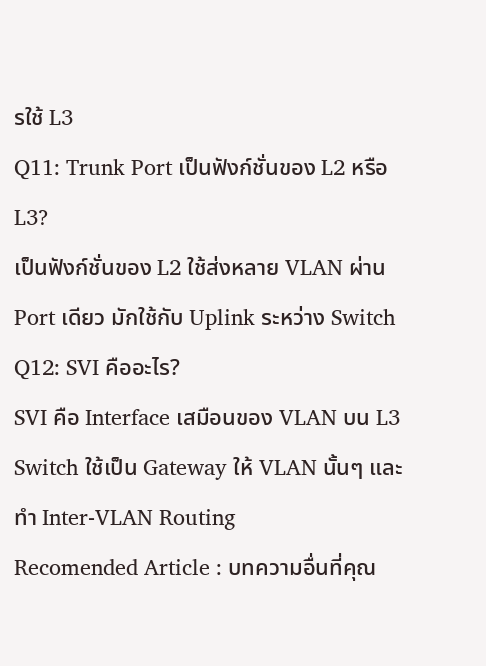รใช้ L3
Q11: Trunk Port เป็นฟังก์ชั่นของ L2 หรือ L3?
เป็นฟังก์ชั่นของ L2 ใช้ส่งหลาย VLAN ผ่าน Port เดียว มักใช้กับ Uplink ระหว่าง Switch
Q12: SVI คืออะไร?
SVI คือ Interface เสมือนของ VLAN บน L3 Switch ใช้เป็น Gateway ให้ VLAN นั้นๆ และทำ Inter-VLAN Routing
Recomended Article : บทความอื่นที่คุณ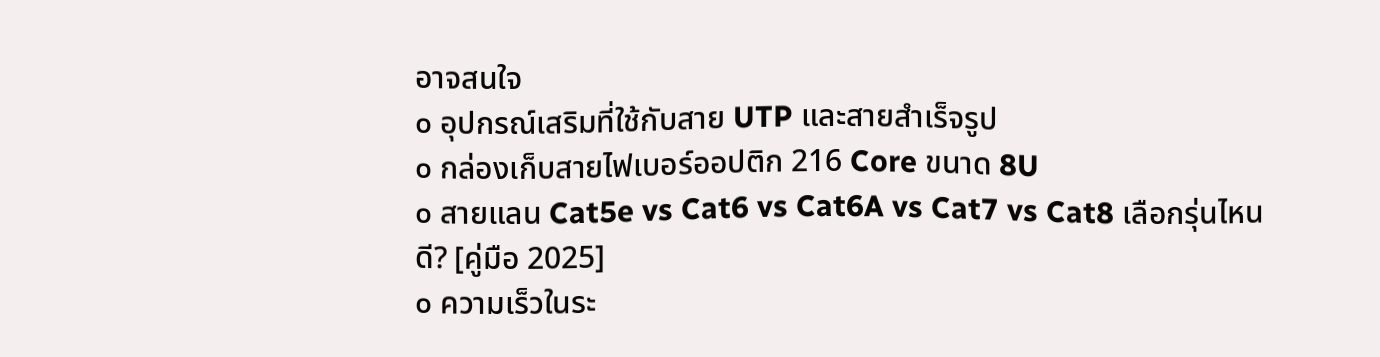อาจสนใจ
๐ อุปกรณ์เสริมที่ใช้กับสาย UTP และสายสำเร็จรูป
๐ กล่องเก็บสายไฟเบอร์ออปติก 216 Core ขนาด 8U
๐ สายแลน Cat5e vs Cat6 vs Cat6A vs Cat7 vs Cat8 เลือกรุ่นไหนดี? [คู่มือ 2025]
๐ ความเร็วในระ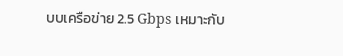บบเครือข่าย 2.5 Gbps เหมาะกับ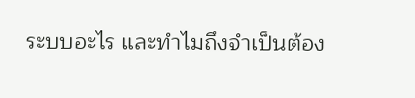ระบบอะไร และทำไมถึงจำเป็นต้อง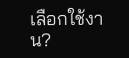เลือกใช้งาน?